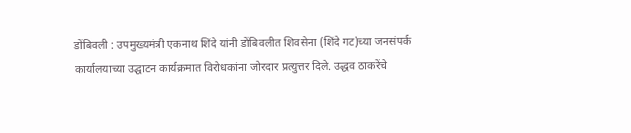डोंबिवली : उपमुख्यमंत्री एकनाथ शिंदे यांनी डोंबिवलीत शिवसेना (शिंदे गट)च्या जनसंपर्क कार्यालयाच्या उद्घाटन कार्यक्रमात विरोधकांना जोरदार प्रत्युत्तर दिले. उद्धव ठाकरेंचे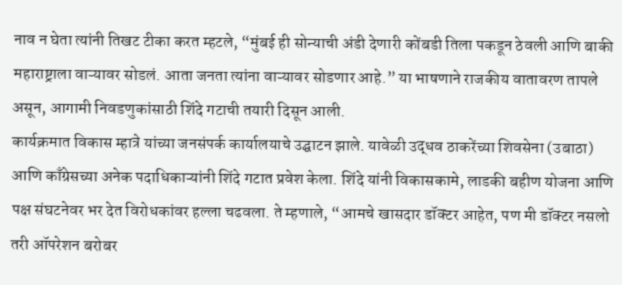नाव न घेता त्यांनी तिखट टीका करत म्हटले, “मुंबई ही सोन्याची अंडी देणारी कोंबडी तिला पकडून ठेवली आणि बाकी महाराष्ट्राला वाऱ्यावर सोडलं. आता जनता त्यांना वाऱ्यावर सोडणार आहे.” या भाषणाने राजकीय वातावरण तापले असून, आगामी निवडणुकांसाठी शिंदे गटाची तयारी दिसून आली.
कार्यक्रमात विकास म्हात्रे यांच्या जनसंपर्क कार्यालयाचे उद्घाटन झाले. यावेळी उद्धव ठाकरेंच्या शिवसेना (उबाठा) आणि काँग्रेसच्या अनेक पदाधिकाऱ्यांनी शिंदे गटात प्रवेश केला. शिंदे यांनी विकासकामे, लाडकी बहीण योजना आणि पक्ष संघटनेवर भर देत विरोधकांवर हल्ला चढवला. ते म्हणाले, “आमचे खासदार डॉक्टर आहेत, पण मी डॉक्टर नसलो तरी ऑपरेशन बरोबर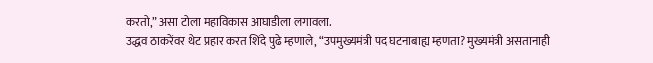करतो,” असा टोला महाविकास आघाडीला लगावला.
उद्धव ठाकरेंवर थेट प्रहार करत शिंदे पुढे म्हणाले, “उपमुख्यमंत्री पद घटनाबाह्य म्हणता? मुख्यमंत्री असतानाही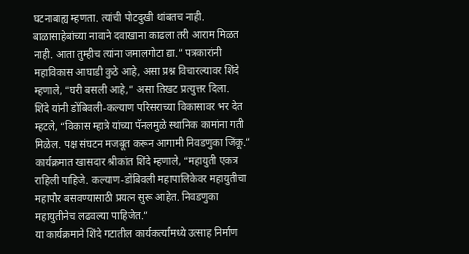घटनाबाह्य म्हणता. त्यांची पोटदुखी थांबतच नाही. बाळासाहेबांच्या नावाने दवाखाना काढला तरी आराम मिळत नाही. आता तुम्हीच त्यांना जमालगोटा द्या.” पत्रकारांनी महाविकास आघाडी कुठे आहे, असा प्रश्न विचारल्यावर शिंदे म्हणाले, “घरी बसली आहे,” असा तिखट प्रत्युत्तर दिला.
शिंदे यांनी डोंबिवली-कल्याण परिसराच्या विकासावर भर देत म्हटले, “विकास म्हात्रे यांच्या पॅनलमुळे स्थानिक कामांना गती मिळेल. पक्ष संघटन मजबूत करून आगामी निवडणुका जिंकू.” कार्यक्रमात खासदार श्रीकांत शिंदे म्हणाले, “महायुती एकत्र राहिली पाहिजे. कल्याण-डोंबिवली महापालिकेवर महायुतीचा महापौर बसवण्यासाठी प्रयत्न सुरू आहेत. निवडणुका महायुतीनेच लढवल्या पाहिजेत.”
या कार्यक्रमाने शिंदे गटातील कार्यकर्त्यांमध्ये उत्साह निर्माण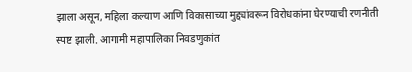झाला असून, महिला कल्याण आणि विकासाच्या मुद्द्यांवरून विरोधकांना घेरण्याची रणनीती स्पष्ट झाली. आगामी महापालिका निवडणुकांत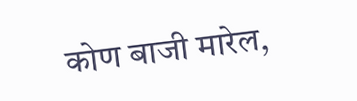कोण बाजी मारेल,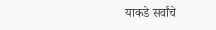याकडे सर्वांचे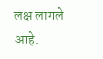लक्ष लागले आहे.